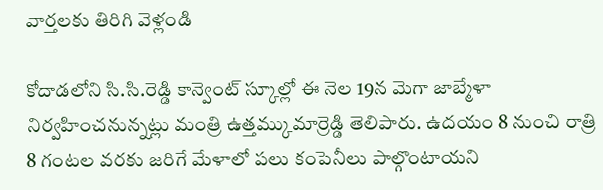వార్తలకు తిరిగి వెళ్లండి

కోదాడలోని సి.సి.రెడ్డి కాన్వెంట్ స్కూల్లో ఈ నెల 19న మెగా జాబ్మేళా నిర్వహించనున్నట్లు మంత్రి ఉత్తమ్కుమార్రెడ్డి తెలిపారు. ఉదయం 8 నుంచి రాత్రి 8 గంటల వరకు జరిగే మేళాలో పలు కంపెనీలు పాల్గొంటాయని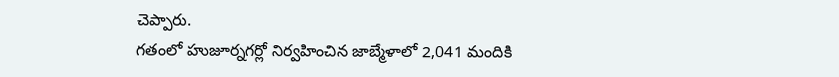చెప్పారు.
గతంలో హుజూర్నగర్లో నిర్వహించిన జాబ్మేళాలో 2,041 మందికి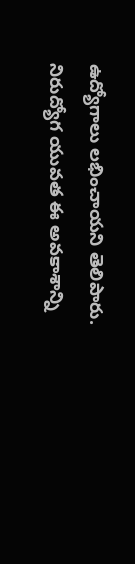ఉద్యోగాలు లభించాయని తెలిపారు. నిరుద్యోగ యువత ఈ అవకాశాన్ని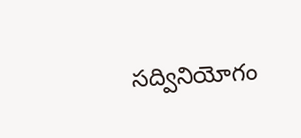సద్వినియోగం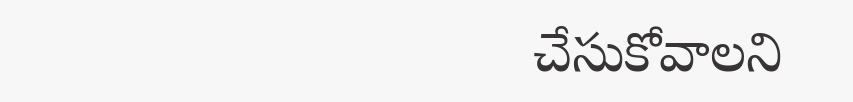చేసుకోవాలని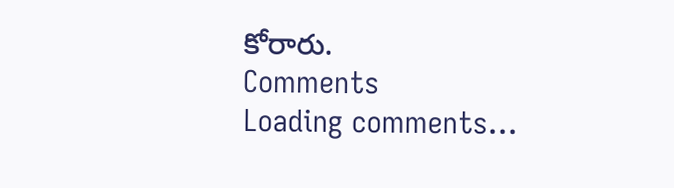కోరారు.
Comments
Loading comments...